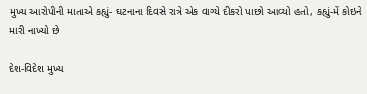મુખ્ય આરોપીની માતાએ કહ્યું- ઘટનાના દિવસે રાત્રે એક વાગ્યે દીકરો પાછો આવ્યો હતો, કહ્યું-મેં કોઇને મારી નાખ્યો છે

દેશ-વિદેશ મુખ્ય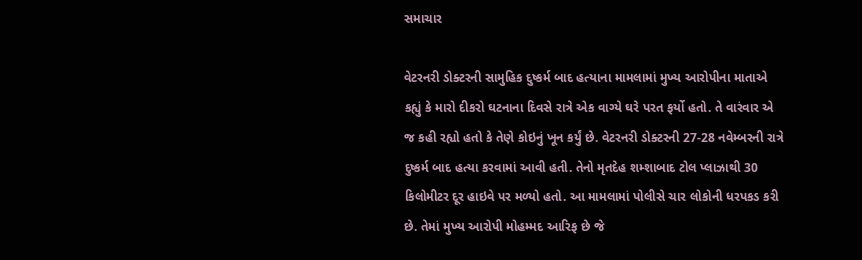સમાચાર

વેટરનરી ડોક્ટરની સામુહિક દુષ્કર્મ બાદ હત્યાના મામલામાં મુખ્ય આરોપીના માતાએ કહ્યું કે મારો દીકરો ઘટનાના દિવસે રાત્રે એક વાગ્યે ઘરે પરત ફર્યો હતો. તે વારંવાર એ જ કહી રહ્યો હતો કે તેણે કોઇનું ખૂન કર્યું છે. વેટરનરી ડોક્ટરની 27-28 નવેમ્બરની રાત્રે દુષ્કર્મ બાદ હત્યા કરવામાં આવી હતી. તેનો મૃતદેહ શમ્શાબાદ ટોલ પ્લાઝાથી 30 કિલોમીટર દૂર હાઇવે પર મળ્યો હતો. આ મામલામાં પોલીસે ચાર લોકોની ધરપકડ કરી છે. તેમાં મુખ્ય આરોપી મોહમ્મદ આરિફ છે જે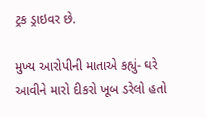ટ્રક ડ્રાઇવર છે.

મુખ્ય આરોપીની માતાએ કહ્યું- ઘરે આવીને મારો દીકરો ખૂબ ડરેલો હતો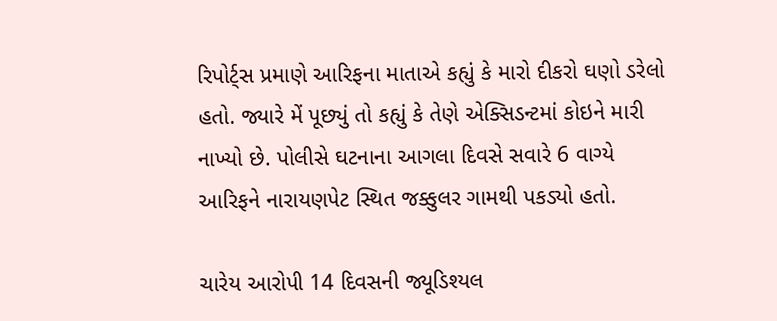રિપોર્ટ્સ પ્રમાણે આરિફના માતાએ કહ્યું કે મારો દીકરો ઘણો ડરેલો હતો. જ્યારે મેં પૂછ્યું તો કહ્યું કે તેણે એક્સિડન્ટમાં કોઇને મારી નાખ્યો છે. પોલીસે ઘટનાના આગલા દિવસે સવારે 6 વાગ્યે આરિફને નારાયણપેટ સ્થિત જક્કુલર ગામથી પકડ્યો હતો.

ચારેય આરોપી 14 દિવસની જ્યૂડિશ્યલ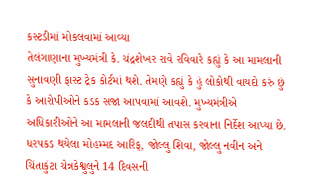કસ્ટડીમાં મોકલવામાં આવ્યા
તેલંગાણાના મુખ્યમંત્રી કે. ચંદ્રશેખર રાવે રવિવારે કહ્યું કે આ મામલાની સુનાવણી ફાસ્ટ ટ્રેક કોર્ટમાં થશે. તેમણે કહ્યું કે હું લોકોથી વાયદો કરું છું કે આરોપીઓને કડક સજા આપવામાં આવશે. મુખ્યમંત્રીએ અધિકારીઓને આ મામલાની જલદીથી તપાસ કરવાના નિર્દેશ આપ્યા છે. ધરપકડ થયેલા મોહમ્મદ આરિફ, જોલ્લુ શિવા, જોલ્લુ નવીન અને ચિંતાકુંટા ચેન્નકેશ્વુલુને 14 દિવસની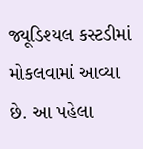જ્યૂડિશ્યલ કસ્ટડીમાં મોકલવામાં આવ્યા છે. આ પહેલા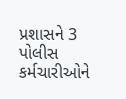પ્રશાસને 3 પોલીસ કર્મચારીઓને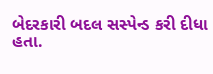બેદરકારી બદલ સસ્પેન્ડ કરી દીધા હતા.